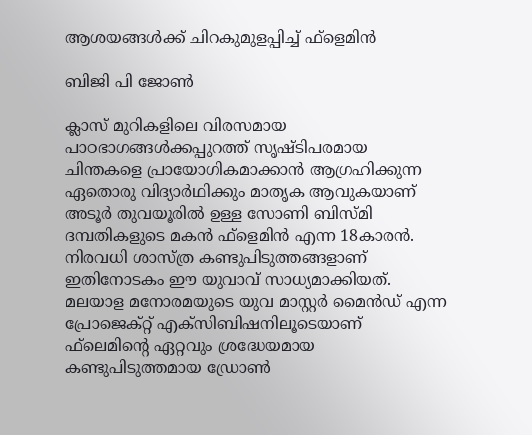ആശയങ്ങൾക്ക് ചിറകുമുളപ്പിച്ച് ഫ്‌ളെമിന്‍

ബിജി പി ജോൺ

ക്ലാസ് മുറികളിലെ വിരസമായ പാഠഭാഗങ്ങള്‍ക്കപ്പുറത്ത് സൃഷ്ടിപരമായ ചിന്തകളെ പ്രായോഗികമാക്കാന്‍ ആഗ്രഹിക്കുന്ന ഏതൊരു വിദ്യാര്‍ഥിക്കും മാതൃക ആവുകയാണ് അടൂര്‍ തുവയൂരില്‍ ഉള്ള സോണി ബിസ്മി ദമ്പതികളുടെ മകന്‍ ഫ്‌ളെമിന്‍ എന്ന 18കാരന്‍. നിരവധി ശാസ്ത്ര കണ്ടുപിടുത്തങ്ങളാണ് ഇതിനോടകം ഈ യുവാവ് സാധ്യമാക്കിയത്.
മലയാള മനോരമയുടെ യുവ മാസ്റ്റര്‍ മൈന്‍ഡ് എന്ന പ്രോജെക്റ്റ് എക്‌സിബിഷനിലൂടെയാണ് ഫ്‌ലെമിന്റെ ഏറ്റവും ശ്രദ്ധേയമായ കണ്ടുപിടുത്തമായ ഡ്രോണ്‍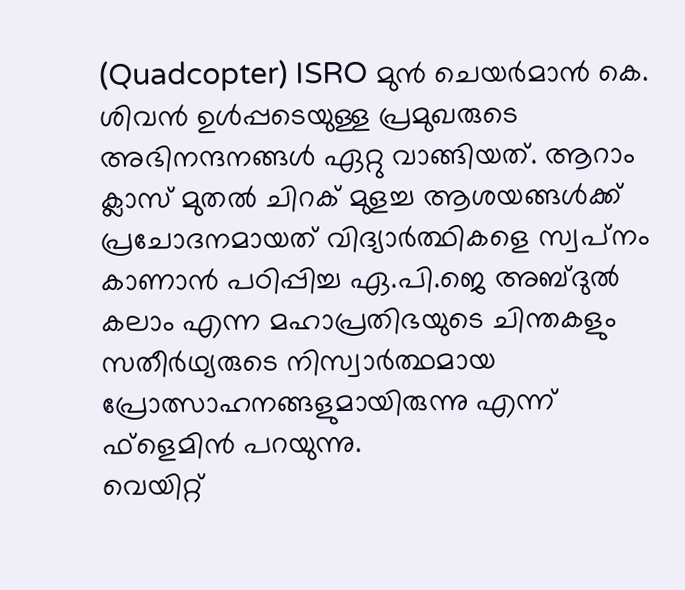(Quadcopter) ISRO മുന്‍ ചെയര്‍മാന്‍ കെ. ശിവന്‍ ഉള്‍പ്പടെയുള്ള പ്രമുഖരുടെ അഭിനന്ദനങ്ങള്‍ ഏറ്റു വാങ്ങിയത്. ആറാം ക്ലാസ് മുതല്‍ ചിറക് മുളച്ച ആശയങ്ങള്‍ക്ക് പ്രചോദനമായത് വിദ്യാര്‍ത്ഥികളെ സ്വപ്‌നം കാണാന്‍ പഠിപ്പിച്ച ഏ.പി.ജെ അബ്ദുല്‍ കലാം എന്ന മഹാപ്രതിഭയുടെ ചിന്തകളും സതീര്‍ഥ്യരുടെ നിസ്വാര്‍ത്ഥമായ പ്രോത്സാഹനങ്ങളുമായിരുന്നു എന്ന് ഫ്‌ളെമിന്‍ പറയുന്നു.
വെയിറ്റ്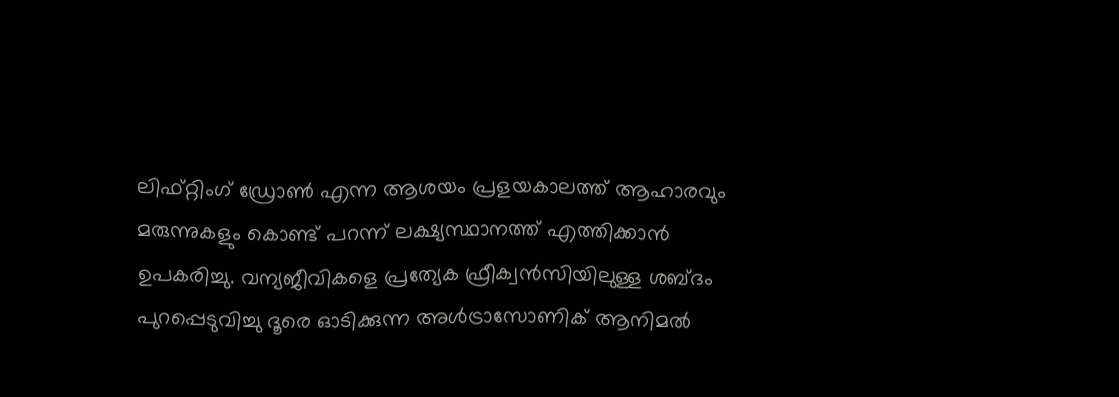ലിഫ്റ്റിംഗ് ഡ്രോണ്‍ എന്ന ആശയം പ്രളയകാലത്ത് ആഹാരവും മരുന്നുകളും കൊണ്ട് പറന്ന് ലക്ഷ്യസ്ഥാനത്ത് എത്തിക്കാന്‍ ഉപകരിച്ചു. വന്യജീവികളെ പ്രത്യേക ഫ്രീക്വന്‍സിയിലുള്ള ശബ്ദം പുറപ്പെടുവിച്ചു ദൂരെ ഓടിക്കുന്ന അള്‍ട്രാസോണിക് ആനിമല്‍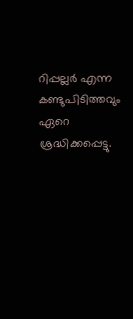റിപ്പല്ലര്‍ എന്ന കണ്ടുപിടിത്തവും ഏറെ ശ്രദ്ധിക്കപ്പെട്ടു.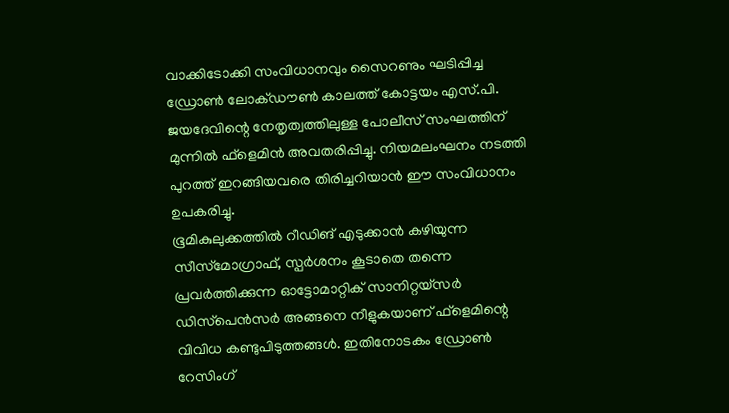വാക്കിടോക്കി സംവിധാനവും സൈറണും ഘടിപ്പിച്ച ഡ്രോണ്‍ ലോക്ഡൗണ്‍ കാലത്ത് കോട്ടയം എസ്.പി. ജയദേവിന്റെ നേതൃത്വത്തിലുള്ള പോലീസ് സംഘത്തിന് മുന്നില്‍ ഫ്‌ളെമിന്‍ അവതരിപ്പിച്ചു. നിയമലംഘനം നടത്തി പുറത്ത് ഇറങ്ങിയവരെ തിരിച്ചറിയാന്‍ ഈ സംവിധാനം ഉപകരിച്ചു.
ഭൂമികുലുക്കത്തില്‍ റീഡിങ് എടുക്കാന്‍ കഴിയുന്ന സീസ്‌മോഗ്രാഫ്, സ്പര്‍ശനം കൂടാതെ തന്നെ പ്രവര്‍ത്തിക്കുന്ന ഓട്ടോമാറ്റിക് സാനിറ്റയ്‌സര്‍ ഡിസ്‌പെന്‍സര്‍ അങ്ങനെ നീളുകയാണ് ഫ്‌ളെമിന്റെ വിവിധ കണ്ടുപിടുത്തങ്ങള്‍. ഇതിനോടകം ഡ്രോണ്‍ റേസിംഗ്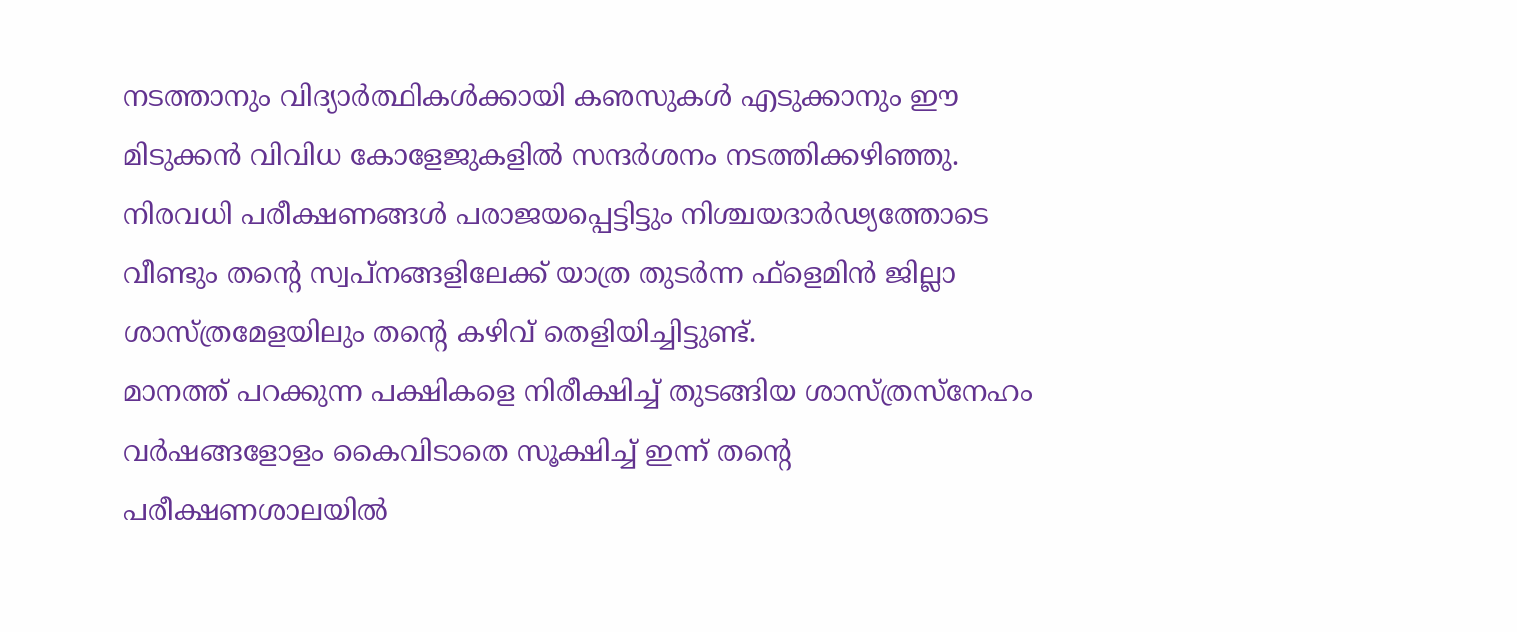നടത്താനും വിദ്യാര്‍ത്ഥികള്‍ക്കായി കഌസുകള്‍ എടുക്കാനും ഈ മിടുക്കന്‍ വിവിധ കോളേജുകളില്‍ സന്ദര്‍ശനം നടത്തിക്കഴിഞ്ഞു.
നിരവധി പരീക്ഷണങ്ങള്‍ പരാജയപ്പെട്ടിട്ടും നിശ്ചയദാര്‍ഢ്യത്തോടെ വീണ്ടും തന്റെ സ്വപ്‌നങ്ങളിലേക്ക് യാത്ര തുടര്‍ന്ന ഫ്‌ളെമിന്‍ ജില്ലാ ശാസ്ത്രമേളയിലും തന്റെ കഴിവ് തെളിയിച്ചിട്ടുണ്ട്.
മാനത്ത് പറക്കുന്ന പക്ഷികളെ നിരീക്ഷിച്ച് തുടങ്ങിയ ശാസ്ത്രസ്‌നേഹം വര്‍ഷങ്ങളോളം കൈവിടാതെ സൂക്ഷിച്ച് ഇന്ന് തന്റെ പരീക്ഷണശാലയില്‍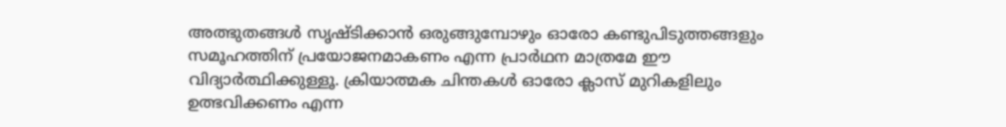അത്ഭുതങ്ങള്‍ സൃഷ്ടിക്കാന്‍ ഒരുങ്ങുമ്പോഴും ഓരോ കണ്ടുപിടുത്തങ്ങളും സമൂഹത്തിന് പ്രയോജനമാകണം എന്ന പ്രാര്‍ഥന മാത്രമേ ഈ വിദ്യാര്‍ത്ഥിക്കുള്ളൂ. ക്രിയാത്മക ചിന്തകള്‍ ഓരോ ക്ലാസ് മുറികളിലും ഉത്ഭവിക്കണം എന്ന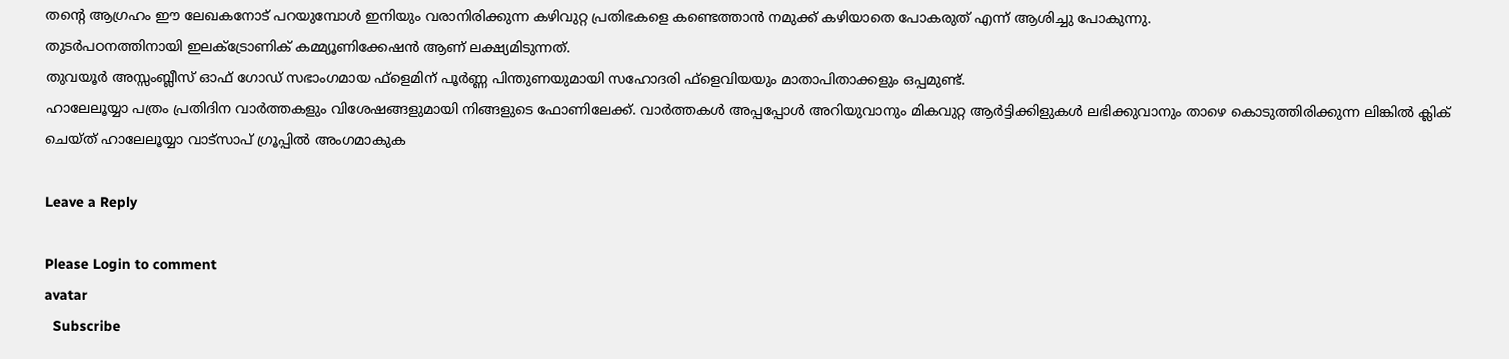തന്റെ ആഗ്രഹം ഈ ലേഖകനോട് പറയുമ്പോള്‍ ഇനിയും വരാനിരിക്കുന്ന കഴിവുറ്റ പ്രതിഭകളെ കണ്ടെത്താന്‍ നമുക്ക് കഴിയാതെ പോകരുത് എന്ന് ആശിച്ചു പോകുന്നു.
തുടര്‍പഠനത്തിനായി ഇലക്ട്രോണിക് കമ്മ്യൂണിക്കേഷന്‍ ആണ് ലക്ഷ്യമിടുന്നത്.
തുവയൂര്‍ അസ്സംബ്ലീസ് ഓഫ് ഗോഡ് സഭാംഗമായ ഫ്‌ളെമിന് പൂര്‍ണ്ണ പിന്തുണയുമായി സഹോദരി ഫ്‌ളെവിയയും മാതാപിതാക്കളും ഒപ്പമുണ്ട്.
ഹാലേലൂയ്യാ പത്രം പ്രതിദിന വാർത്തകളും വിശേഷങ്ങളുമായി നിങ്ങളുടെ ഫോണിലേക്ക്. വാർത്തകൾ അപ്പപ്പോൾ അറിയുവാനും മികവുറ്റ ആർട്ടിക്കിളുകൾ ലഭിക്കുവാനും താഴെ കൊടുത്തിരിക്കുന്ന ലിങ്കിൽ ക്ലിക് ചെയ്ത് ഹാലേലൂയ്യാ വാട്സാപ് ഗ്രൂപ്പിൽ അംഗമാകുക

Leave a Reply

Please Login to comment
avatar
  Subscribe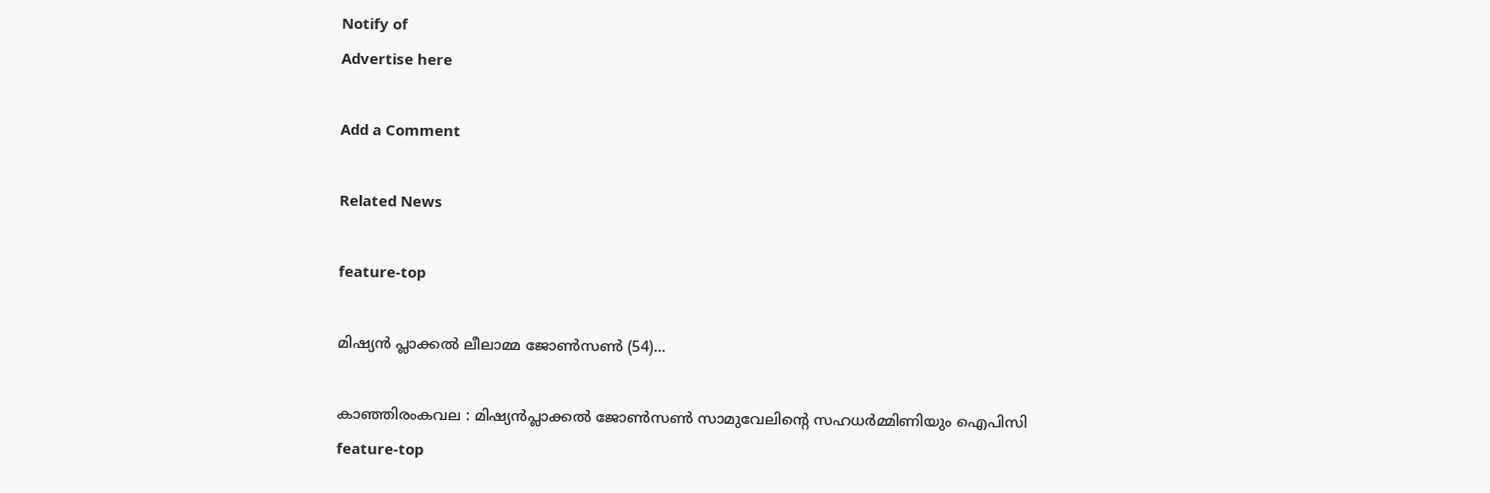Notify of
Advertise here

Add a Comment

Related News

feature-top

മിഷ്യൻ പ്ലാക്കൽ ലീലാമ്മ ജോൺസൺ (54)...

കാഞ്ഞിരംകവല : മിഷ്യൻപ്ലാക്കൽ ജോൺസൺ സാമുവേലിന്റെ സഹധർമ്മിണിയും ഐപിസി
feature-top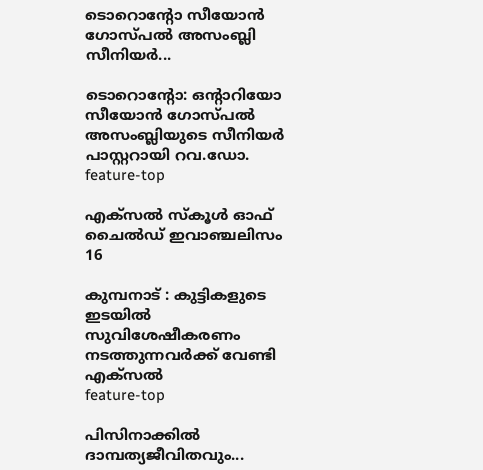ടൊറൊൻ്റോ സീയോൻ ഗോസ്പൽ അസംബ്ലി സീനിയർ...

ടൊറൊൻ്റോ: ഒൻ്റാറിയോ സീയോൻ ഗോസ്പൽ അസംബ്ലിയുടെ സീനിയർ പാസ്റ്ററായി റവ.ഡോ.
feature-top

എക്സൽ സ്കൂൾ ഓഫ് ചൈൽഡ് ഇവാഞ്ചലിസം 16

കുമ്പനാട് : കുട്ടികളുടെ ഇടയിൽ സുവിശേഷീകരണം നടത്തുന്നവർക്ക് വേണ്ടി എക്സൽ
feature-top

പിസിനാക്കിൽ ദാമ്പത്യജീവിതവും...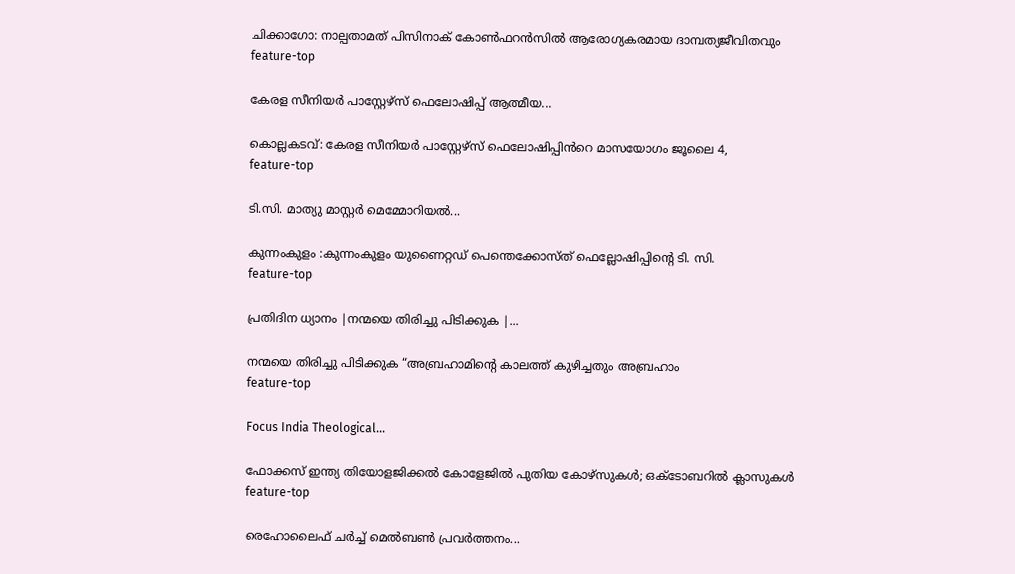ചിക്കാഗോ: നാല്പതാമത് പിസിനാക് കോൺഫറൻസിൽ ആരോഗ്യകരമായ ദാമ്പത്യജീവിതവും
feature-top

കേരള സീനിയർ പാസ്റ്റേഴ്സ് ഫെലോഷിപ്പ് ആത്മീയ...

കൊല്ലകടവ്: കേരള സീനിയർ പാസ്റ്റേഴ്സ് ഫെലോഷിപ്പിൻറെ മാസയോഗം ജൂലൈ 4,
feature-top

ടി.സി. മാത്യു മാസ്റ്റർ മെമ്മോറിയൽ...

കുന്നംകുളം :കുന്നംകുളം യുണൈറ്റഡ് പെന്തെക്കോസ്ത് ഫെല്ലോഷിപ്പിന്റെ ടി. സി.
feature-top

പ്രതിദിന ധ്യാനം |നന്മയെ തിരിച്ചു പിടിക്കുക |...

നന്മയെ തിരിച്ചു പിടിക്കുക “അബ്രഹാമിന്റെ കാലത്ത് കുഴിച്ചതും അബ്രഹാം
feature-top

Focus India Theological...

ഫോക്കസ് ഇന്ത്യ തിയോളജിക്കൽ കോളേജിൽ പുതിയ കോഴ്സുകൾ; ഒക്ടോബറിൽ ക്ലാസുകൾ
feature-top

രെഹോലൈഫ് ചർച്ച് മെൽബൺ പ്രവർത്തനം...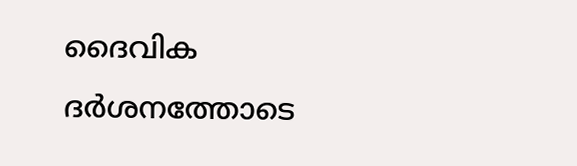ദൈവിക ദർശനത്തോടെ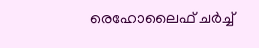രെഹോലൈഫ് ചർച്ച്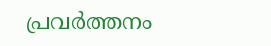പ്രവർത്തനം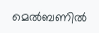മെൽബണിൽ